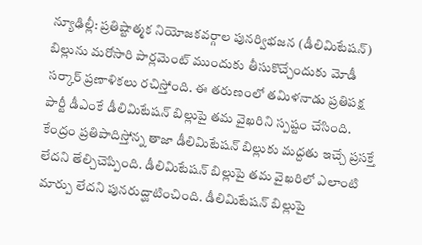న్యూఢిల్లీ: ప్రతిష్టాత్మక నియోజకవర్గాల పునర్విభజన (డీలిమిటేషన్) బిల్లును మరోసారి పార్లమెంట్ ముందుకు తీసుకొచ్చేందుకు మోడీ సర్కార్ ప్రణాళికలు రచిస్తోంది. ఈ తరుణంలో తమిళనాడు ప్రతిపక్ష పార్టీ డీఎంకే డీలిమిటేషన్ బిల్లుపై తమ వైఖరిని స్పష్టం చేసింది. కేంద్రం ప్రతిపాదిస్తోన్న తాజా డీలిమిటేషన్ బిల్లుకు మద్దతు ఇచ్చే ప్రసక్తే లేదని తేల్చిచెప్పింది. డీలిమిటేషన్ బిల్లుపై తమ వైఖరిలో ఎలాంటి మార్పు లేదని పునరుద్ఘాటించింది. డీలిమిటేషన్ బిల్లుపై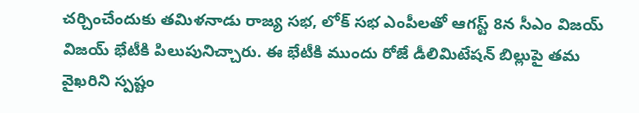చర్చించేందుకు తమిళనాడు రాజ్య సభ, లోక్ సభ ఎంపీలతో ఆగస్ట్ 8న సీఎం విజయ్ విజయ్ భేటీకి పిలుపునిచ్చారు. ఈ భేటీకి ముందు రోజే డీలిమిటేషన్ బిల్లుపై తమ వైఖరిని స్పష్టం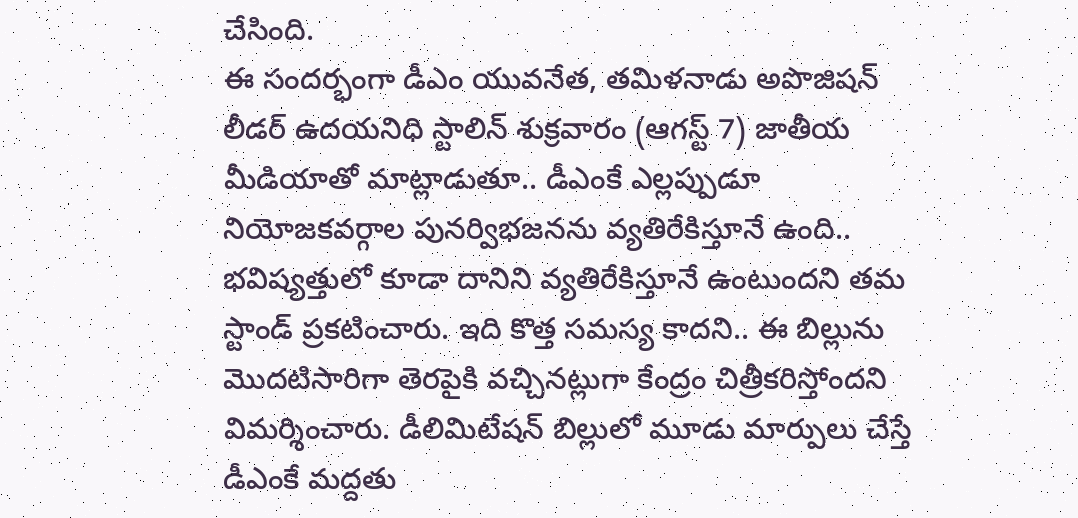చేసింది.
ఈ సందర్భంగా డీఎం యువనేత, తమిళనాడు అపొజిషన్ లీడర్ ఉదయనిధి స్టాలిన్ శుక్రవారం (ఆగస్ట్ 7) జాతీయ మీడియాతో మాట్లాడుతూ.. డీఎంకే ఎల్లప్పుడూ నియోజకవర్గాల పునర్విభజనను వ్యతిరేకిస్తూనే ఉంది.. భవిష్యత్తులో కూడా దానిని వ్యతిరేకిస్తూనే ఉంటుందని తమ స్టాండ్ ప్రకటించారు. ఇది కొత్త సమస్య కాదని.. ఈ బిల్లును మొదటిసారిగా తెరపైకి వచ్చినట్లుగా కేంద్రం చిత్రీకరిస్తోందని విమర్శించారు. డీలిమిటేషన్ బిల్లులో మూడు మార్పులు చేస్తే డీఎంకే మద్దతు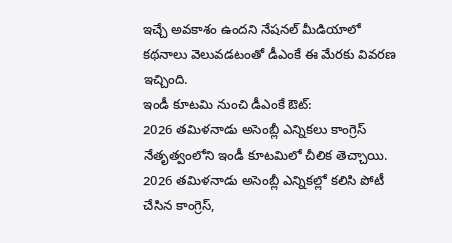ఇచ్చే అవకాశం ఉందని నేషనల్ మీడియాలో కథనాలు వెలువడటంతో డీఎంకే ఈ మేరకు వివరణ ఇచ్చింది.
ఇండీ కూటమి నుంచి డీఎంకే ఔట్:
2026 తమిళనాడు అసెంబ్లీ ఎన్నికలు కాంగ్రెస్ నేతృత్వంలోని ఇండీ కూటమిలో చీలిక తెచ్చాయి. 2026 తమిళనాడు అసెంబ్లీ ఎన్నికల్లో కలిసి పోటీ చేసిన కాంగ్రెస్,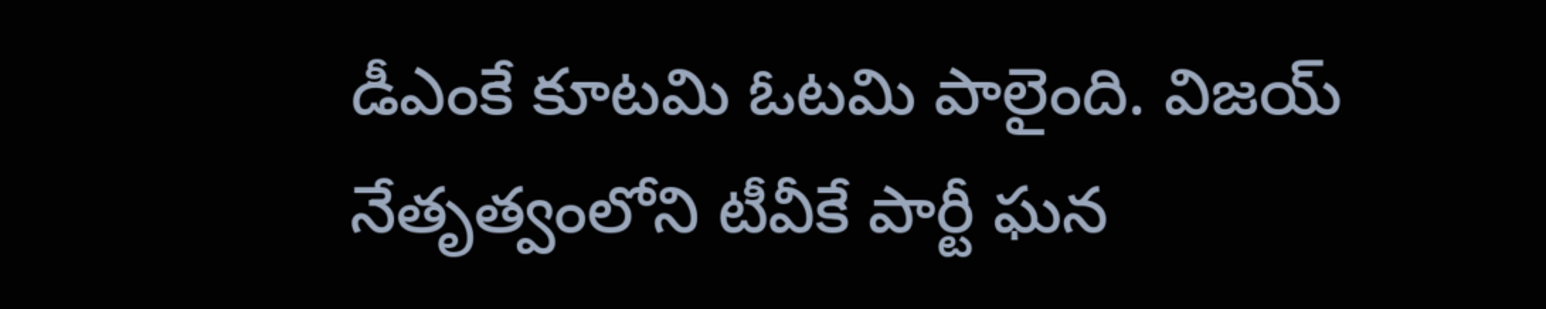డీఎంకే కూటమి ఓటమి పాలైంది. విజయ్ నేతృత్వంలోని టీవీకే పార్టీ ఘన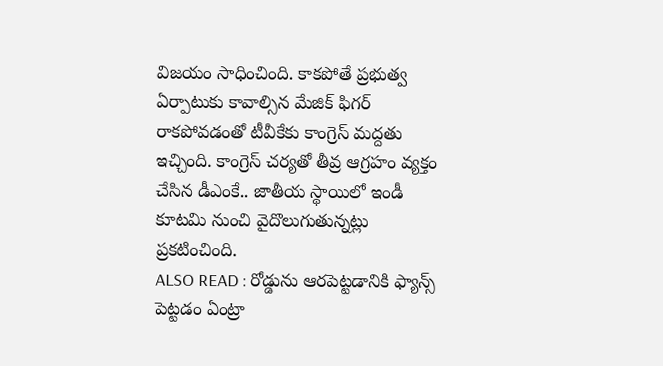విజయం సాధించింది. కాకపోతే ప్రభుత్వ ఏర్పాటుకు కావాల్సిన మేజిక్ ఫిగర్ రాకపోవడంతో టీవీకేకు కాంగ్రెస్ మద్దతు ఇచ్చింది. కాంగ్రెస్ చర్యతో తీవ్ర ఆగ్రహం వ్యక్తం చేసిన డీఎంకే.. జాతీయ స్థాయిలో ఇండీ కూటమి నుంచి వైదొలుగుతున్నట్లు ప్రకటించింది.
ALSO READ : రోడ్డును ఆరపెట్టడానికి ఫ్యాన్స్ పెట్టడం ఏంట్రా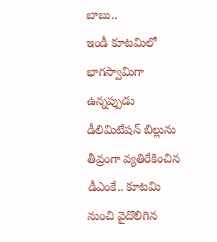బాబు..
ఇండీ కూటమిలో భాగస్వామిగా ఉన్నప్పుడు డీలిమిటేషన్ బిల్లును తీవ్రంగా వ్యతిరేకించిన డీఎంకే.. కూటమి నుంచి వైదొలిగిన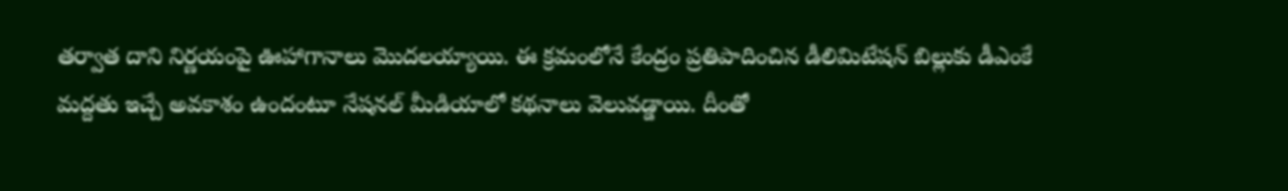తర్వాత దాని నిర్ణయంపై ఊహాగానాలు మొదలయ్యాయి. ఈ క్రమంలోనే కేంద్రం ప్రతిపాదించిన డీలిమిటేషన్ బిల్లుకు డీఎంకే మద్దతు ఇచ్చే అవకాశం ఉందంటూ నేషనల్ మీడియాలో కథనాలు వెలువడ్డాయి. దీంతో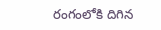రంగంలోకి దిగిన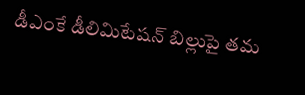డీఎంకే డీలిమిటేషన్ బిల్లుపై తమ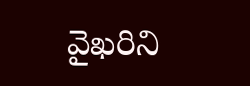వైఖరిని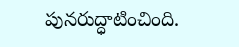పునరుద్ధాటించింది.